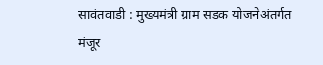सावंतवाडी : मुख्यमंत्री ग्राम सडक योजनेअंतर्गत मंजूर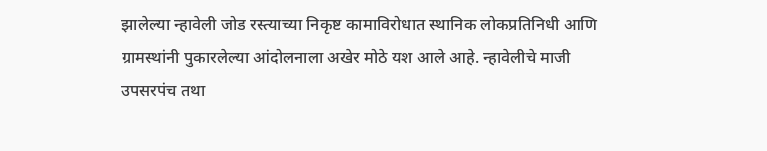झालेल्या न्हावेली जोड रस्त्याच्या निकृष्ट कामाविरोधात स्थानिक लोकप्रतिनिधी आणि ग्रामस्थांनी पुकारलेल्या आंदोलनाला अखेर मोठे यश आले आहे. न्हावेलीचे माजी उपसरपंच तथा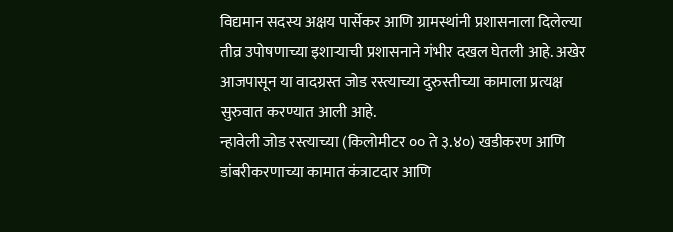विद्यमान सदस्य अक्षय पार्सेकर आणि ग्रामस्थांनी प्रशासनाला दिलेल्या तीव्र उपोषणाच्या इशाऱ्याची प्रशासनाने गंभीर दखल घेतली आहे. अखेर आजपासून या वादग्रस्त जोड रस्त्याच्या दुरुस्तीच्या कामाला प्रत्यक्ष सुरुवात करण्यात आली आहे.
न्हावेली जोड रस्त्याच्या (किलोमीटर ०० ते ३.४०) खडीकरण आणि डांबरीकरणाच्या कामात कंत्राटदार आणि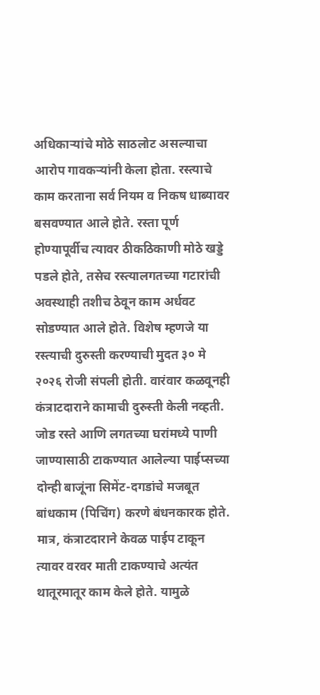अधिकाऱ्यांचे मोठे साठलोट असल्याचा आरोप गावकऱ्यांनी केला होता. रस्त्याचे काम करताना सर्व नियम व निकष धाब्यावर बसवण्यात आले होते. रस्ता पूर्ण होण्यापूर्वीच त्यावर ठीकठिकाणी मोठे खड्डे पडले होते, तसेच रस्त्यालगतच्या गटारांची अवस्थाही तशीच ठेवून काम अर्धवट सोडण्यात आले होते. विशेष म्हणजे या रस्त्याची दुरुस्ती करण्याची मुदत ३० मे २०२६ रोजी संपली होती. वारंवार कळवूनही कंत्राटदाराने कामाची दुरुस्ती केली नव्हती. जोड रस्ते आणि लगतच्या घरांमध्ये पाणी जाण्यासाठी टाकण्यात आलेल्या पाईप्सच्या दोन्ही बाजूंना सिमेंट-दगडांचे मजबूत बांधकाम (पिचिंग) करणे बंधनकारक होते. मात्र, कंत्राटदाराने केवळ पाईप टाकून त्यावर वरवर माती टाकण्याचे अत्यंत थातूरमातूर काम केले होते. यामुळे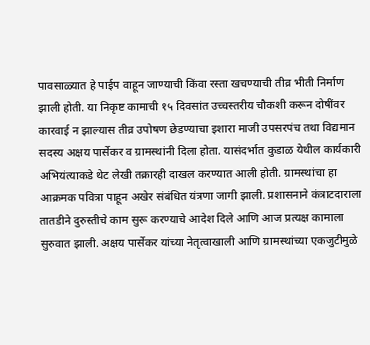पावसाळ्यात हे पाईप वाहून जाण्याची किंवा रस्ता खचण्याची तीव्र भीती निर्माण झाली होती. या निकृष्ट कामाची १५ दिवसांत उच्चस्तरीय चौकशी करून दोषींवर कारवाई न झाल्यास तीव्र उपोषण छेडण्याचा इशारा माजी उपसरपंच तथा विद्यमान सदस्य अक्षय पार्सेकर व ग्रामस्थांनी दिला होता. यासंदर्भात कुडाळ येथील कार्यकारी अभियंत्याकडे थेट लेखी तक्रारही दाखल करण्यात आली होती. ग्रामस्थांचा हा आक्रमक पवित्रा पाहून अखेर संबंधित यंत्रणा जागी झाली. प्रशासनाने कंत्राटदाराला तातडीने दुरुस्तीचे काम सुरू करण्याचे आदेश दिले आणि आज प्रत्यक्ष कामाला सुरुवात झाली. अक्षय पार्सेकर यांच्या नेतृत्वाखाली आणि ग्रामस्थांच्या एकजुटीमुळे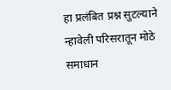हा प्रलंबित प्रश्न सुटल्याने न्हावेली परिसरातून मोठे समाधान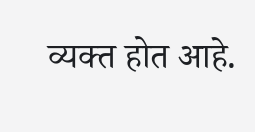व्यक्त होत आहे.